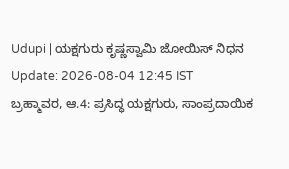Udupi | ಯಕ್ಷಗುರು ಕೃಷ್ಣಸ್ವಾಮಿ ಜೋಯಿಸ್ ನಿಧನ
Update: 2026-08-04 12:45 IST
ಬ್ರಹ್ಮಾವರ, ಆ.4: ಪ್ರಸಿದ್ಧ ಯಕ್ಷಗುರು, ಸಾಂಪ್ರದಾಯಿಕ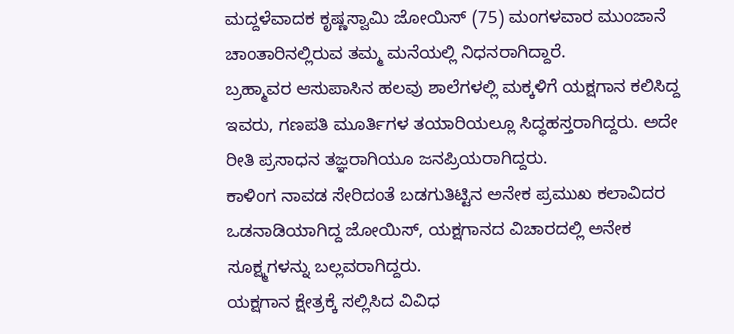ಮದ್ದಳೆವಾದಕ ಕೃಷ್ಣಸ್ವಾಮಿ ಜೋಯಿಸ್ (75) ಮಂಗಳವಾರ ಮುಂಜಾನೆ ಚಾಂತಾರಿನಲ್ಲಿರುವ ತಮ್ಮ ಮನೆಯಲ್ಲಿ ನಿಧನರಾಗಿದ್ದಾರೆ.
ಬ್ರಹ್ಮಾವರ ಆಸುಪಾಸಿನ ಹಲವು ಶಾಲೆಗಳಲ್ಲಿ ಮಕ್ಕಳಿಗೆ ಯಕ್ಷಗಾನ ಕಲಿಸಿದ್ದ ಇವರು, ಗಣಪತಿ ಮೂರ್ತಿಗಳ ತಯಾರಿಯಲ್ಲೂ ಸಿದ್ಧಹಸ್ತರಾಗಿದ್ದರು. ಅದೇ ರೀತಿ ಪ್ರಸಾಧನ ತಜ್ಞರಾಗಿಯೂ ಜನಪ್ರಿಯರಾಗಿದ್ದರು.
ಕಾಳಿಂಗ ನಾವಡ ಸೇರಿದಂತೆ ಬಡಗುತಿಟ್ಟಿನ ಅನೇಕ ಪ್ರಮುಖ ಕಲಾವಿದರ ಒಡನಾಡಿಯಾಗಿದ್ದ ಜೋಯಿಸ್, ಯಕ್ಷಗಾನದ ವಿಚಾರದಲ್ಲಿ ಅನೇಕ ಸೂಕ್ಷ್ಮಗಳನ್ನು ಬಲ್ಲವರಾಗಿದ್ದರು.
ಯಕ್ಷಗಾನ ಕ್ಷೇತ್ರಕ್ಕೆ ಸಲ್ಲಿಸಿದ ವಿವಿಧ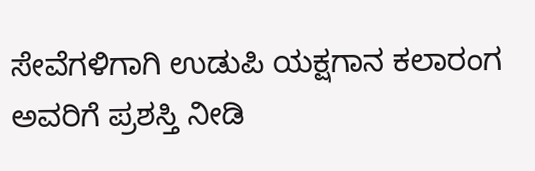ಸೇವೆಗಳಿಗಾಗಿ ಉಡುಪಿ ಯಕ್ಷಗಾನ ಕಲಾರಂಗ ಅವರಿಗೆ ಪ್ರಶಸ್ತಿ ನೀಡಿ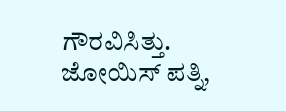ಗೌರವಿಸಿತ್ತು.
ಜೋಯಿಸ್ ಪತ್ನಿ,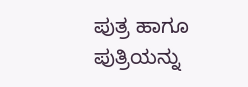ಪುತ್ರ ಹಾಗೂ ಪುತ್ರಿಯನ್ನು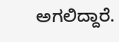ಅಗಲಿದ್ದಾರೆ.